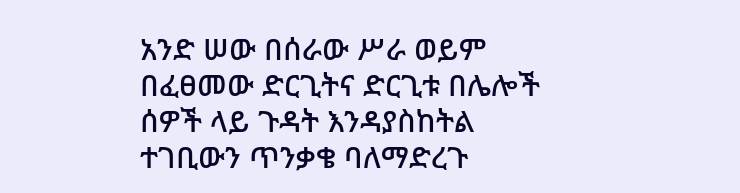አንድ ሠው በሰራው ሥራ ወይም በፈፀመው ድርጊትና ድርጊቱ በሌሎች ሰዎች ላይ ጉዳት እንዳያስከትል ተገቢውን ጥንቃቄ ባለማድረጉ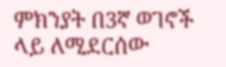ምክንያት በ3ኛ ወገኖች ላይ ለሚደርሰው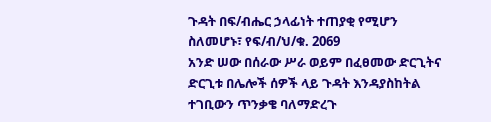ጉዳት በፍ/ብሔር ኃላፊነት ተጠያቂ የሚሆን ስለመሆኑ፣ የፍ/ብ/ህ/ቁ. 2069
አንድ ሠው በሰራው ሥራ ወይም በፈፀመው ድርጊትና ድርጊቱ በሌሎች ሰዎች ላይ ጉዳት እንዳያስከትል ተገቢውን ጥንቃቄ ባለማድረጉ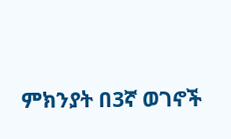ምክንያት በ3ኛ ወገኖች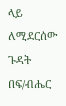ላይ ለሚደርሰው ጉዳት በፍ/ብሔር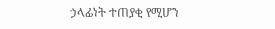ኃላፊነት ተጠያቂ የሚሆን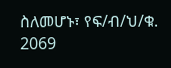ስለመሆኑ፣ የፍ/ብ/ህ/ቁ. 2069